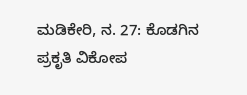ಮಡಿಕೇರಿ, ನ. 27: ಕೊಡಗಿನ ಪ್ರಕೃತಿ ವಿಕೋಪ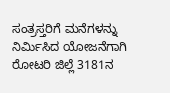ಸಂತ್ರಸ್ತರಿಗೆ ಮನೆಗಳನ್ನು ನಿರ್ಮಿಸಿದ ಯೋಜನೆಗಾಗಿ ರೋಟರಿ ಜಿಲ್ಲೆ 3181ನ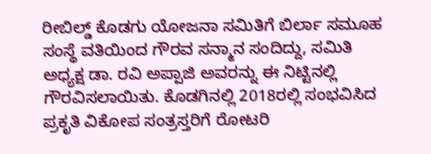ರೀಬಿಲ್ಡ್ ಕೊಡಗು ಯೋಜನಾ ಸಮಿತಿಗೆ ಬಿರ್ಲಾ ಸಮೂಹ ಸಂಸ್ಥೆ ವತಿಯಿಂದ ಗೌರವ ಸನ್ಮಾನ ಸಂದಿದ್ದು, ಸಮಿತಿ ಅಧ್ಯಕ್ಷ ಡಾ. ರವಿ ಅಪ್ಪಾಜಿ ಅವರನ್ನು ಈ ನಿಟ್ಟಿನಲ್ಲಿ ಗೌರವಿಸಲಾಯಿತು. ಕೊಡಗಿನಲ್ಲಿ 2018ರಲ್ಲಿ ಸಂಭವಿಸಿದ ಪ್ರಕೃತಿ ವಿಕೋಪ ಸಂತ್ರಸ್ತರಿಗೆ ರೋಟರಿ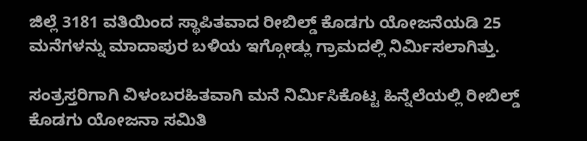ಜಿಲ್ಲೆ 3181 ವತಿಯಿಂದ ಸ್ಥಾಪಿತವಾದ ರೀಬಿಲ್ಡ್ ಕೊಡಗು ಯೋಜನೆಯಡಿ 25 ಮನೆಗಳನ್ನು ಮಾದಾಪುರ ಬಳಿಯ ಇಗ್ಗೋಡ್ಲು ಗ್ರಾಮದಲ್ಲಿ ನಿರ್ಮಿಸಲಾಗಿತ್ತು.

ಸಂತ್ರಸ್ತರಿಗಾಗಿ ವಿಳಂಬರಹಿತವಾಗಿ ಮನೆ ನಿರ್ಮಿಸಿಕೊಟ್ಟ ಹಿನ್ನೆಲೆಯಲ್ಲಿ ರೀಬಿಲ್ಡ್ ಕೊಡಗು ಯೋಜನಾ ಸಮಿತಿ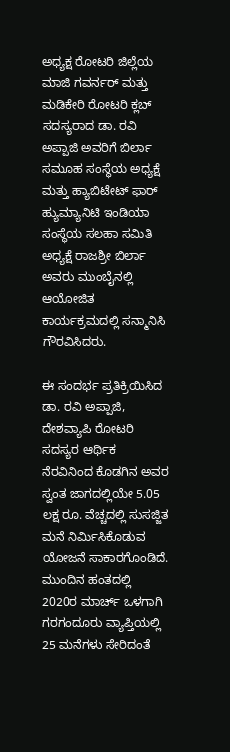ಅಧ್ಯಕ್ಷ ರೋಟರಿ ಜಿಲ್ಲೆಯ ಮಾಜಿ ಗವರ್ನರ್ ಮತ್ತು ಮಡಿಕೇರಿ ರೋಟರಿ ಕ್ಲಬ್ ಸದಸ್ಯರಾದ ಡಾ. ರವಿ ಅಪ್ಪಾಜಿ ಅವರಿಗೆ ಬಿರ್ಲಾ ಸಮೂಹ ಸಂಸ್ಥೆಯ ಅಧ್ಯಕ್ಷೆ ಮತ್ತು ಹ್ಯಾಬಿಟೇಟ್ ಫಾರ್ ಹ್ಯುಮ್ಯಾನಿಟಿ ಇಂಡಿಯಾ ಸಂಸ್ಥೆಯ ಸಲಹಾ ಸಮಿತಿ ಅಧ್ಯಕ್ಷೆ ರಾಜಶ್ರೀ ಬಿರ್ಲಾ ಅವರು ಮುಂಬೈನಲ್ಲಿ ಆಯೋಜಿತ ಕಾರ್ಯಕ್ರಮದಲ್ಲಿ ಸನ್ಮಾನಿಸಿ ಗೌರವಿಸಿದರು.

ಈ ಸಂದರ್ಭ ಪ್ರತಿಕ್ರಿಯಿಸಿದ ಡಾ. ರವಿ ಅಪ್ಪಾಜಿ, ದೇಶವ್ಯಾಪಿ ರೋಟರಿ ಸದಸ್ಯರ ಆರ್ಥಿಕ ನೆರವಿನಿಂದ ಕೊಡಗಿನ ಅವರ ಸ್ವಂತ ಜಾಗದಲ್ಲಿಯೇ 5.05 ಲಕ್ಷ ರೂ. ವೆಚ್ಚದಲ್ಲಿ ಸುಸಜ್ಜಿತ ಮನೆ ನಿರ್ಮಿಸಿಕೊಡುವ ಯೋಜನೆ ಸಾಕಾರಗೊಂಡಿದೆ. ಮುಂದಿನ ಹಂತದಲ್ಲಿ 2020ರ ಮಾರ್ಚ್ ಒಳಗಾಗಿ ಗರಗಂದೂರು ವ್ಯಾಪ್ತಿಯಲ್ಲಿ 25 ಮನೆಗಳು ಸೇರಿದಂತೆ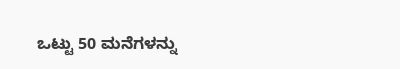ಒಟ್ಟು 50 ಮನೆಗಳನ್ನು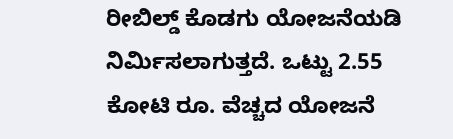ರೀಬಿಲ್ಡ್ ಕೊಡಗು ಯೋಜನೆಯಡಿ ನಿರ್ಮಿಸಲಾಗುತ್ತದೆ. ಒಟ್ಟು 2.55 ಕೋಟಿ ರೂ. ವೆಚ್ಚದ ಯೋಜನೆ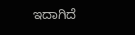ಇದಾಗಿದೆ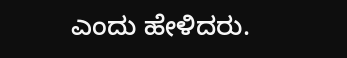ಎಂದು ಹೇಳಿದರು.